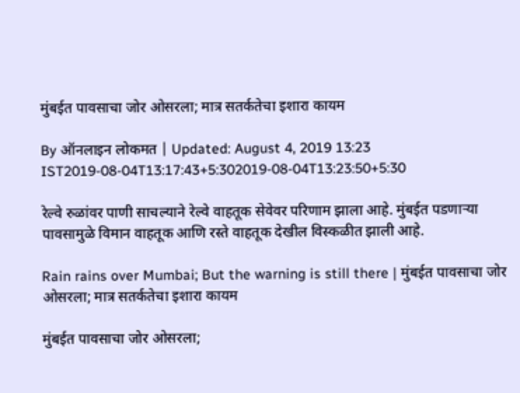मुंबईत पावसाचा जोर ओसरला; मात्र सतर्कतेचा इशारा कायम

By ऑनलाइन लोकमत | Updated: August 4, 2019 13:23 IST2019-08-04T13:17:43+5:302019-08-04T13:23:50+5:30

रेल्वे रुळांवर पाणी साचल्याने रेल्वे वाहतूक सेवेवर परिणाम झाला आहे. मुंबईत पडणाऱ्या पावसामुळे विमान वाहतूक आणि रस्ते वाहतूक देखील विस्कळीत झाली आहे.

Rain rains over Mumbai; But the warning is still there | मुंबईत पावसाचा जोर ओसरला; मात्र सतर्कतेचा इशारा कायम

मुंबईत पावसाचा जोर ओसरला;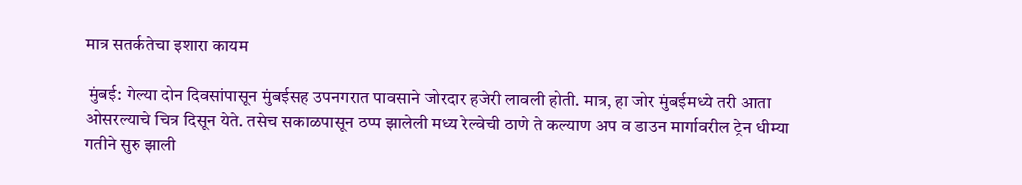मात्र सतर्कतेचा इशारा कायम

 मुंबई: गेल्या दोन दिवसांपासून मुंबईसह उपनगरात पावसाने जोरदार हजेरी लावली होती. मात्र, हा जोर मुंबईमध्ये तरी आता ओसरल्याचे चित्र दिसून येते. तसेच सकाळपासून ठप्प झालेली मध्य रेल्वेची ठाणे ते कल्याण अप व डाउन मार्गावरील ट्रेन धीम्या गतीने सुरु झाली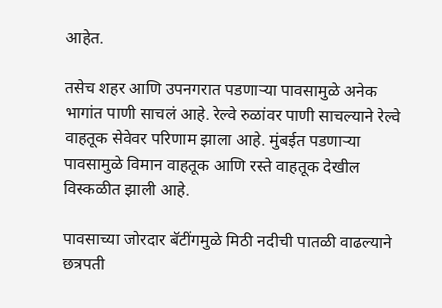आहेत.

तसेच शहर आणि उपनगरात पडणाऱ्या पावसामुळे अनेक भागांत पाणी साचलं आहे. रेल्वे रुळांवर पाणी साचल्याने रेल्वे वाहतूक सेवेवर परिणाम झाला आहे. मुंबईत पडणाऱ्या पावसामुळे विमान वाहतूक आणि रस्ते वाहतूक देखील विस्कळीत झाली आहे.

पावसाच्या जोरदार बॅटींगमुळे मिठी नदीची पातळी वाढल्याने छत्रपती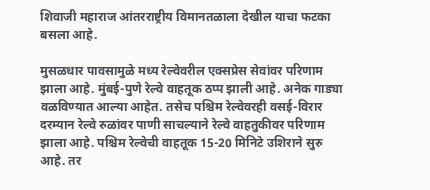शिवाजी महाराज आंतरराष्ट्रीय विमानतळाला देखील याचा फटका बसला आहे.

मुसळधार पावसामुळे मध्य रेल्वेवरील एक्सप्रेस सेवांवर परिणाम झाला आहे. मुंबई-पुणे रेल्वे वाहतूक ठप्प झाली आहे. अनेक गाड्या वळविण्यात आल्या आहेत. तसेच पश्चिम रेल्वेवरही वसई-विरार दरम्यान रेल्वे रुळांवर पाणी साचल्याने रेल्वे वाहतुकीवर परिणाम झाला आहे. पश्चिम रेल्वेची वाहतूक 15-20 मिनिटे उशिराने सुरु आहे. तर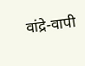वांद्रे-वापी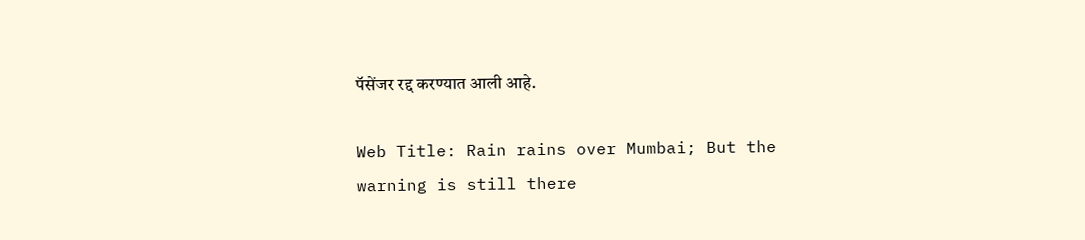पॅसेंजर रद्द करण्यात आली आहे.

Web Title: Rain rains over Mumbai; But the warning is still there